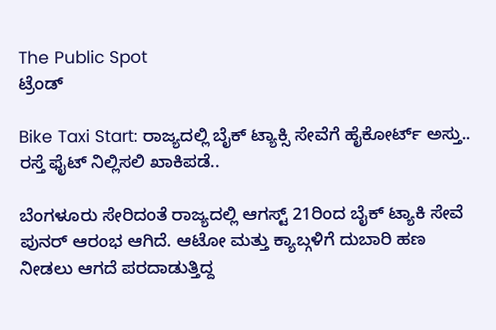The Public Spot
ಟ್ರೆಂಡ್

Bike Taxi Start: ರಾಜ್ಯದಲ್ಲಿ ಬೈಕ್ ಟ್ಯಾಕ್ಸಿ ಸೇವೆಗೆ ಹೈಕೋರ್ಟ್ ಅಸ್ತು.. ರಸ್ತೆ ಫೈಟ್ ನಿಲ್ಲಿಸಲಿ ಖಾಕಿಪಡೆ..

ಬೆಂಗಳೂರು ಸೇರಿದಂತೆ ರಾಜ್ಯದಲ್ಲಿ ಆಗಸ್ಟ್ 21ರಿಂದ ಬೈಕ್ ಟ್ಯಾಕಿ ಸೇವೆ ಪುನರ್ ಆರಂಭ ಆಗಿದೆ. ಆಟೋ ಮತ್ತು ಕ್ಯಾಬ್ಗಳಿಗೆ ದುಬಾರಿ ಹಣ ನೀಡಲು ಆಗದೆ ಪರದಾಡುತ್ತಿದ್ದ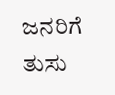ಜನರಿಗೆ ತುಸು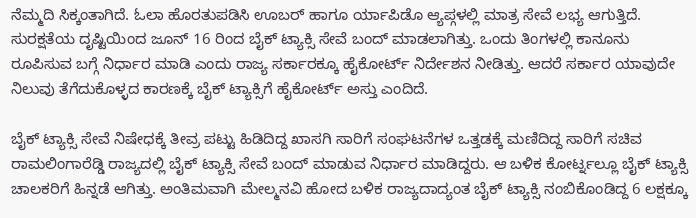ನೆಮ್ಮದಿ ಸಿಕ್ಕಂತಾಗಿದೆ. ಓಲಾ ಹೊರತುಪಡಿಸಿ ಊಬರ್ ಹಾಗೂ ರ್ಯಾಪಿಡೊ ಆ್ಯಪ್ಗಳಲ್ಲಿ ಮಾತ್ರ ಸೇವೆ ಲಭ್ಯ ಆಗುತ್ತಿದೆ. ಸುರಕ್ಷತೆಯ ದೃಷ್ಟಿಯಿಂದ ಜೂನ್ 16 ರಿಂದ ಬೈಕ್ ಟ್ಯಾಕ್ಸಿ ಸೇವೆ ಬಂದ್ ಮಾಡಲಾಗಿತ್ತು. ಒಂದು ತಿಂಗಳಲ್ಲಿ ಕಾನೂನು ರೂಪಿಸುವ ಬಗ್ಗೆ ನಿರ್ಧಾರ ಮಾಡಿ ಎಂದು ರಾಜ್ಯ ಸರ್ಕಾರಕ್ಕೂ ಹೈಕೋರ್ಟ್ ನಿರ್ದೇಶನ ನೀಡಿತ್ತು. ಆದರೆ ಸರ್ಕಾರ ಯಾವುದೇ ನಿಲುವು ತೆಗೆದುಕೊಳ್ಳದ ಕಾರಣಕ್ಕೆ ಬೈಕ್ ಟ್ಯಾಕ್ಸಿಗೆ ಹೈಕೋರ್ಟ್ ಅಸ್ತು ಎಂದಿದೆ.

ಬೈಕ್ ಟ್ಯಾಕ್ಸಿ ಸೇವೆ ನಿಷೇಧಕ್ಕೆ ತೀವ್ರ ಪಟ್ಟು ಹಿಡಿದಿದ್ದ ಖಾಸಗಿ ಸಾರಿಗೆ ಸಂಘಟನೆಗಳ ಒತ್ತಡಕ್ಕೆ ಮಣಿದಿದ್ದ ಸಾರಿಗೆ ಸಚಿವ ರಾಮಲಿಂಗಾರೆಡ್ಡಿ ರಾಜ್ಯದಲ್ಲಿ ಬೈಕ್ ಟ್ಯಾಕ್ಸಿ ಸೇವೆ ಬಂದ್ ಮಾಡುವ ನಿರ್ಧಾರ ಮಾಡಿದ್ದರು. ಆ ಬಳಿಕ ಕೋರ್ಟ್ನಲ್ಲೂ ಬೈಕ್ ಟ್ಯಾಕ್ಸಿ ಚಾಲಕರಿಗೆ ಹಿನ್ನಡೆ ಆಗಿತ್ತು. ಅಂತಿಮವಾಗಿ ಮೇಲ್ಮನವಿ ಹೋದ ಬಳಿಕ ರಾಜ್ಯದಾದ್ಯಂತ ಬೈಕ್ ಟ್ಯಾಕ್ಸಿ ನಂಬಿಕೊಂಡಿದ್ದ 6 ಲಕ್ಷಕ್ಕೂ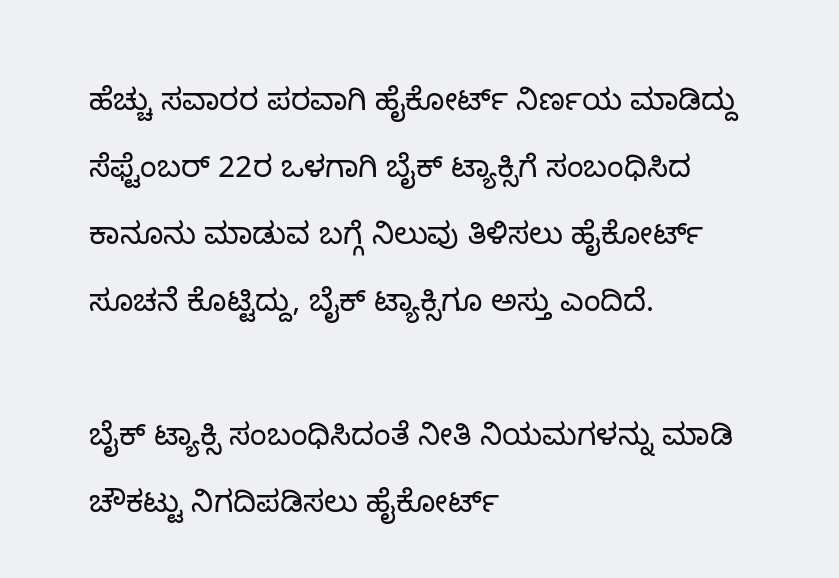ಹೆಚ್ಚು ಸವಾರರ ಪರವಾಗಿ ಹೈಕೋರ್ಟ್ ನಿರ್ಣಯ ಮಾಡಿದ್ದು ಸೆಫ್ಟೆಂಬರ್ 22ರ ಒಳಗಾಗಿ ಬೈಕ್ ಟ್ಯಾಕ್ಸಿಗೆ ಸಂಬಂಧಿಸಿದ ಕಾನೂನು ಮಾಡುವ ಬಗ್ಗೆ ನಿಲುವು ತಿಳಿಸಲು ಹೈಕೋರ್ಟ್ ಸೂಚನೆ ಕೊಟ್ಟಿದ್ದು, ಬೈಕ್ ಟ್ಯಾಕ್ಸಿಗೂ ಅಸ್ತು ಎಂದಿದೆ.

ಬೈಕ್ ಟ್ಯಾಕ್ಸಿ ಸಂಬಂಧಿಸಿದಂತೆ ನೀತಿ ನಿಯಮಗಳನ್ನು ಮಾಡಿ ಚೌಕಟ್ಟು ನಿಗದಿಪಡಿಸಲು ಹೈಕೋರ್ಟ್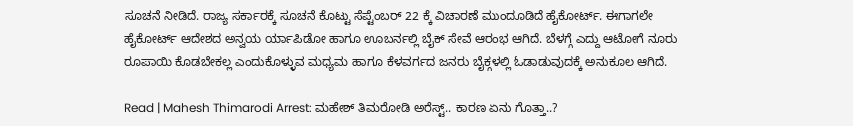ಸೂಚನೆ ನೀಡಿದೆ. ರಾಜ್ಯ ಸರ್ಕಾರಕ್ಕೆ ಸೂಚನೆ ಕೊಟ್ಟು ಸೆಪ್ಟೆಂಬರ್ 22 ಕ್ಕೆ ವಿಚಾರಣೆ ಮುಂದೂಡಿದೆ ಹೈಕೋರ್ಟ್. ಈಗಾಗಲೇ ಹೈಕೋರ್ಟ್ ಆದೇಶದ ಅನ್ವಯ ರ್ಯಾಪಿಡೋ ಹಾಗೂ ಊಬರ್ನಲ್ಲಿ ಬೈಕ್ ಸೇವೆ ಆರಂಭ ಆಗಿದೆ. ಬೆಳಗ್ಗೆ ಎದ್ದು ಆಟೋಗೆ ನೂರು ರೂಪಾಯಿ ಕೊಡಬೇಕಲ್ಲ ಎಂದುಕೊಳ್ಳುವ ಮಧ್ಯಮ ಹಾಗೂ ಕೆಳವರ್ಗದ ಜನರು ಬೈಕ್ಗಳಲ್ಲಿ ಓಡಾಡುವುದಕ್ಕೆ ಅನುಕೂಲ ಆಗಿದೆ.

Read | Mahesh Thimarodi Arrest: ಮಹೇಶ್‌ ತಿಮರೋಡಿ ಅರೆಸ್ಟ್‌.. ಕಾರಣ ಏನು ಗೊತ್ತಾ..?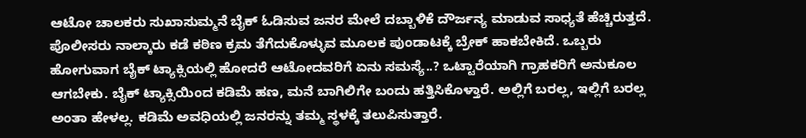ಆಟೋ ಚಾಲಕರು ಸುಖಾಸುಮ್ಮನೆ ಬೈಕ್ ಓಡಿಸುವ ಜನರ ಮೇಲೆ ದಬ್ಬಾಳಿಕೆ ದೌರ್ಜನ್ಯ ಮಾಡುವ ಸಾಧ್ಯತೆ ಹೆಚ್ಚಿರುತ್ತದೆ. ಪೊಲೀಸರು ನಾಲ್ಕಾರು ಕಡೆ ಕಠಿಣ ಕ್ರಮ ತೆಗೆದುಕೊಳ್ಳುವ ಮೂಲಕ ಪುಂಡಾಟಕ್ಕೆ ಬ್ರೇಕ್ ಹಾಕಬೇಕಿದೆ. ಒಬ್ಬರು ಹೋಗುವಾಗ ಬೈಕ್ ಟ್ಯಾಕ್ಸಿಯಲ್ಲಿ ಹೋದರೆ ಆಟೋದವರಿಗೆ ಏನು ಸಮಸ್ಯೆ..? ಒಟ್ಟಾರೆಯಾಗಿ ಗ್ರಾಹಕರಿಗೆ ಅನುಕೂಲ ಆಗಬೇಕು. ಬೈಕ್ ಟ್ಯಾಕ್ಸಿಯಿಂದ ಕಡಿಮೆ ಹಣ, ಮನೆ ಬಾಗಿಲಿಗೇ ಬಂದು ಹತ್ತಿಸಿಕೊಳ್ತಾರೆ. ಅಲ್ಲಿಗೆ ಬರಲ್ಲ, ಇಲ್ಲಿಗೆ ಬರಲ್ಲ ಅಂತಾ ಹೇಳಲ್ಲ. ಕಡಿಮೆ ಅವಧಿಯಲ್ಲಿ ಜನರನ್ನು ತಮ್ಮ ಸ್ಥಳಕ್ಕೆ ತಲುಪಿಸುತ್ತಾರೆ.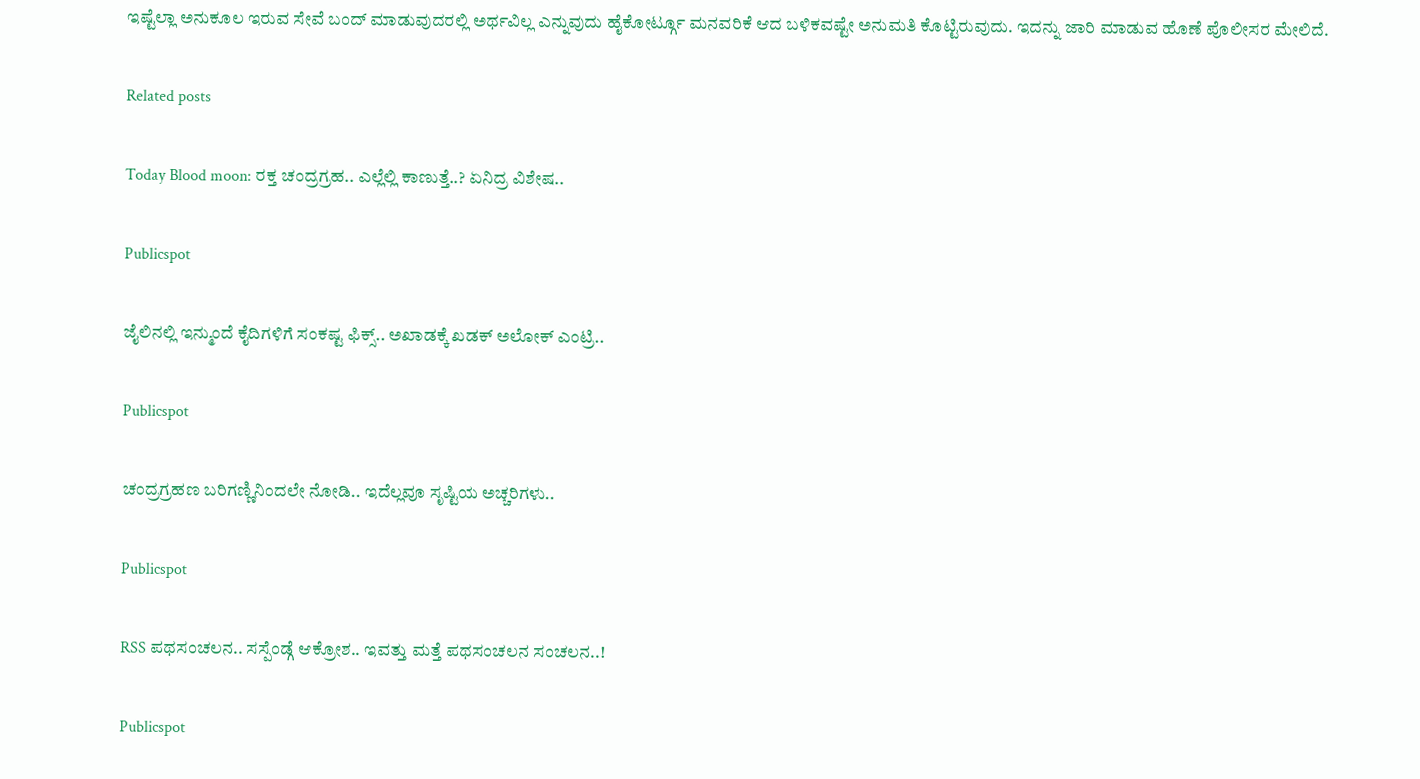ಇಷ್ಟೆಲ್ಲಾ ಅನುಕೂಲ ಇರುವ ಸೇವೆ ಬಂದ್ ಮಾಡುವುದರಲ್ಲಿ ಅರ್ಥವಿಲ್ಲ ಎನ್ನುವುದು ಹೈಕೋರ್ಟ್ಗೂ ಮನವರಿಕೆ ಆದ ಬಳಿಕವಷ್ಟೇ ಅನುಮತಿ ಕೊಟ್ಟಿರುವುದು. ಇದನ್ನು ಜಾರಿ ಮಾಡುವ ಹೊಣೆ ಪೊಲೀಸರ ಮೇಲಿದೆ.

Related posts

Today Blood moon: ರಕ್ತ ಚಂದ್ರಗ್ರಹ.. ಎಲ್ಲೆಲ್ಲಿ ಕಾಣುತ್ತೆ..? ಏನಿದ್ರ ವಿಶೇಷ..

Publicspot

ಜೈಲಿನಲ್ಲಿ ಇನ್ಮುಂದೆ ಕೈದಿಗಳಿಗೆ ಸಂಕಷ್ಟ ಫಿಕ್ಸ್.. ಅಖಾಡಕ್ಕೆ ಖಡಕ್ ಅಲೋಕ್ ಎಂಟ್ರಿ..

Publicspot

ಚಂದ್ರಗ್ರಹಣ ಬರಿಗಣ್ಣಿನಿಂದಲೇ ನೋಡಿ.. ಇದೆಲ್ಲವೂ ಸೃಷ್ಟಿಯ ಅಚ್ಚರಿಗಳು..

Publicspot

RSS ಪಥಸಂಚಲನ.. ಸಸ್ಪೆಂಡ್ಗೆ ಆಕ್ರೋಶ.. ಇವತ್ತು ಮತ್ತೆ ಪಥಸಂಚಲನ ಸಂಚಲನ..!

Publicspot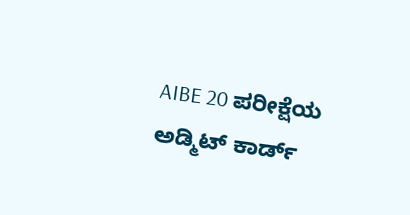AIBE 20 ಪರೀಕ್ಷೆಯ ಅಡ್ಮಿಟ್‌ ಕಾರ್ಡ್‌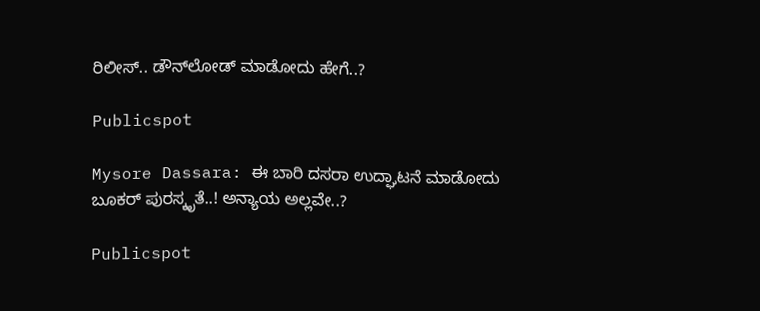ರಿಲೀಸ್‌‌.. ಡೌನ್‌ಲೋಡ್‌ ಮಾಡೋದು ಹೇಗೆ..?

Publicspot

Mysore Dassara: ಈ ಬಾರಿ ದಸರಾ ಉದ್ಘಾಟನೆ ಮಾಡೋದು ಬೂಕರ್ ಪುರಸ್ಕೃತೆ..! ಅನ್ಯಾಯ ಅಲ್ಲವೇ..?

Publicspot